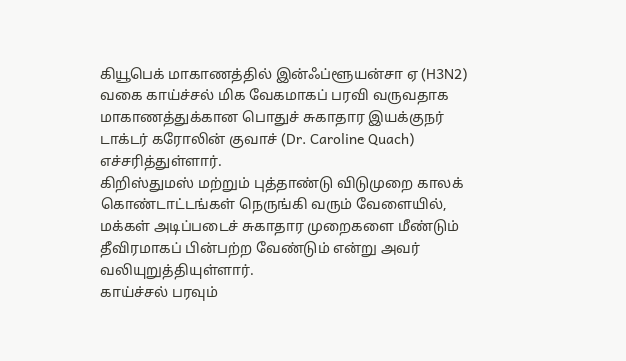கியூபெக் மாகாணத்தில் இன்ஃப்ளூயன்சா ஏ (H3N2) வகை காய்ச்சல் மிக வேகமாகப் பரவி வருவதாக மாகாணத்துக்கான பொதுச் சுகாதார இயக்குநர் டாக்டர் கரோலின் குவாச் (Dr. Caroline Quach) எச்சரித்துள்ளார்.
கிறிஸ்துமஸ் மற்றும் புத்தாண்டு விடுமுறை காலக் கொண்டாட்டங்கள் நெருங்கி வரும் வேளையில், மக்கள் அடிப்படைச் சுகாதார முறைகளை மீண்டும் தீவிரமாகப் பின்பற்ற வேண்டும் என்று அவர் வலியுறுத்தியுள்ளார்.
காய்ச்சல் பரவும்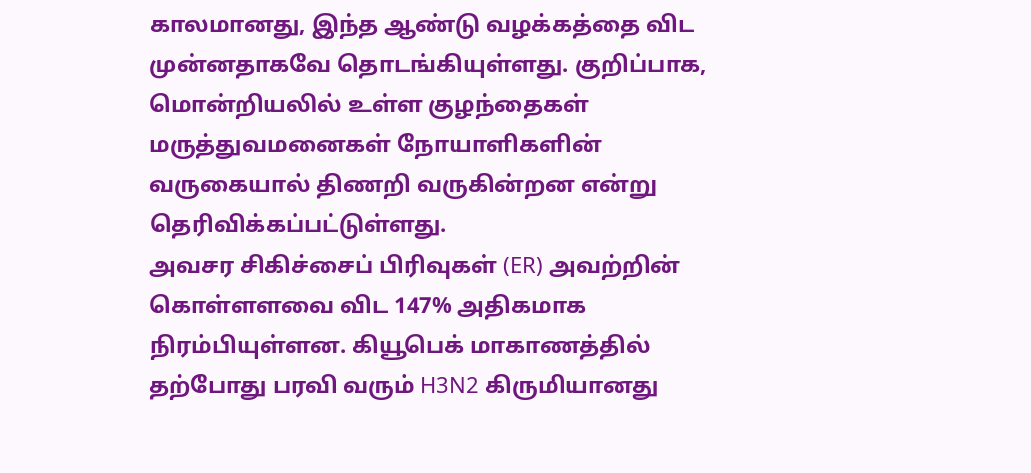காலமானது, இந்த ஆண்டு வழக்கத்தை விட முன்னதாகவே தொடங்கியுள்ளது. குறிப்பாக, மொன்றியலில் உள்ள குழந்தைகள் மருத்துவமனைகள் நோயாளிகளின் வருகையால் திணறி வருகின்றன என்று தெரிவிக்கப்பட்டுள்ளது.
அவசர சிகிச்சைப் பிரிவுகள் (ER) அவற்றின் கொள்ளளவை விட 147% அதிகமாக நிரம்பியுள்ளன. கியூபெக் மாகாணத்தில் தற்போது பரவி வரும் H3N2 கிருமியானது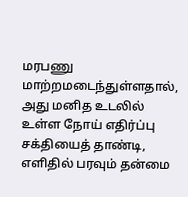மரபணு மாற்றமடைந்துள்ளதால், அது மனித உடலில் உள்ள நோய் எதிர்ப்பு சக்தியைத் தாண்டி, எளிதில் பரவும் தன்மை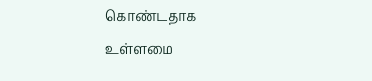கொண்டதாக உள்ளமை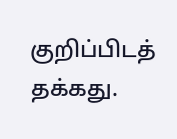குறிப்பிடத் தக்கது.